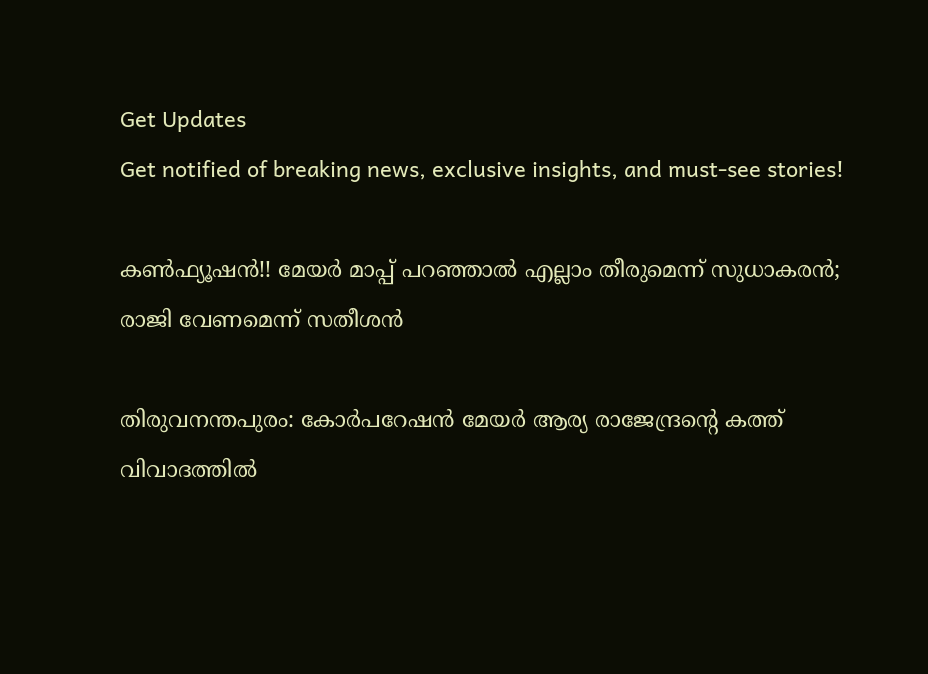Get Updates
Get notified of breaking news, exclusive insights, and must-see stories!

കണ്‍ഫ്യൂഷന്‍!! മേയര്‍ മാപ്പ് പറഞ്ഞാല്‍ എല്ലാം തീരുമെന്ന് സുധാകരന്‍; രാജി വേണമെന്ന് സതീശന്‍

തിരുവനന്തപുരം: കോര്‍പറേഷന്‍ മേയര്‍ ആര്യ രാജേന്ദ്രന്റെ കത്ത് വിവാദത്തില്‍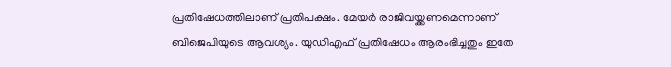പ്രതിഷേധത്തിലാണ് പ്രതിപക്ഷം. മേയര്‍ രാജിവയ്ക്കണമെന്നാണ് ബിജെപിയുടെ ആവശ്യം. യുഡിഎഫ് പ്രതിഷേധം ആരംഭിച്ചതും ഇതേ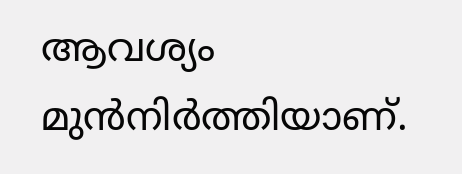ആവശ്യം മുന്‍നിര്‍ത്തിയാണ്.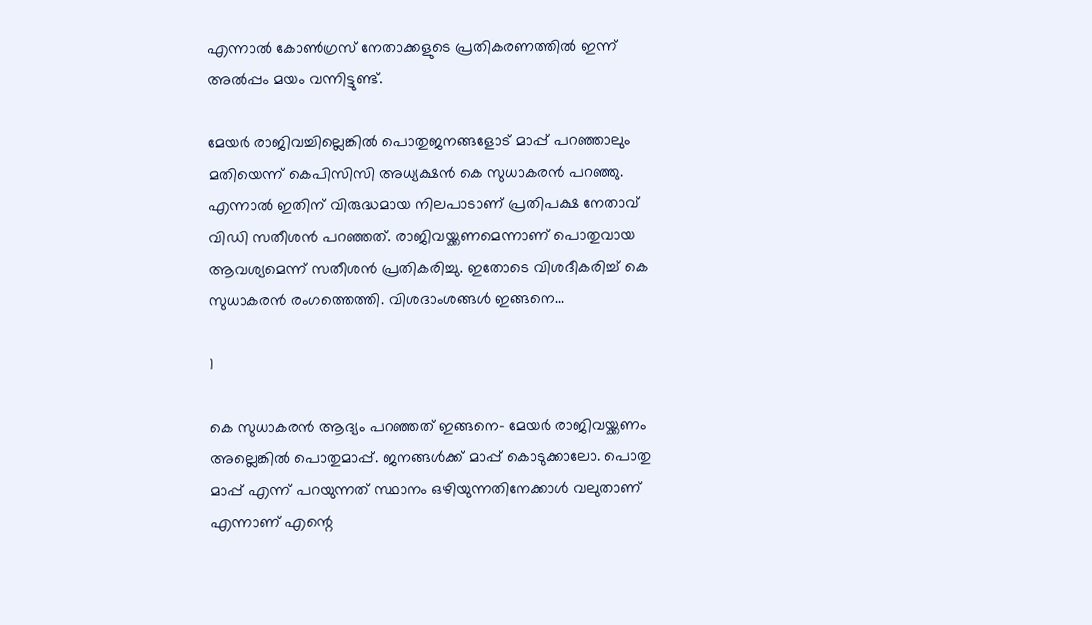എന്നാല്‍ കോണ്‍ഗ്രസ് നേതാക്കളുടെ പ്രതികരണത്തില്‍ ഇന്ന് അല്‍പ്പം മയം വന്നിട്ടുണ്ട്.

മേയര്‍ രാജിവച്ചില്ലെങ്കില്‍ പൊതുജനങ്ങളോട് മാപ്പ് പറഞ്ഞാലും മതിയെന്ന് കെപിസിസി അധ്യക്ഷന്‍ കെ സുധാകരന്‍ പറഞ്ഞു. എന്നാല്‍ ഇതിന് വിരുദ്ധമായ നിലപാടാണ് പ്രതിപക്ഷ നേതാവ് വിഡി സതീശന്‍ പറഞ്ഞത്. രാജിവയ്ക്കണമെന്നാണ് പൊതുവായ ആവശ്യമെന്ന് സതീശന്‍ പ്രതികരിച്ചു. ഇതോടെ വിശദീകരിച്ച് കെ സുധാകരന്‍ രംഗത്തെത്തി. വിശദാംശങ്ങള്‍ ഇങ്ങനെ...

1

കെ സുധാകരന്‍ ആദ്യം പറഞ്ഞത് ഇങ്ങനെ- മേയര്‍ രാജിവയ്ക്കണം അല്ലെങ്കില്‍ പൊതുമാപ്പ്. ജനങ്ങള്‍ക്ക് മാപ്പ് കൊടുക്കാലോ. പൊതു മാപ്പ് എന്ന് പറയുന്നത് സ്ഥാനം ഒഴിയുന്നതിനേക്കാള്‍ വലുതാണ് എന്നാണ് എന്റെ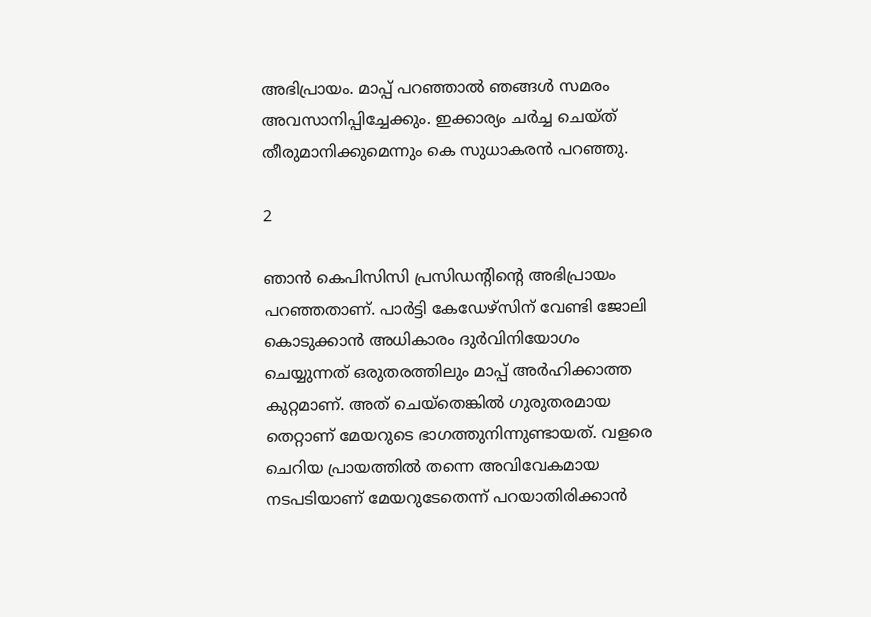അഭിപ്രായം. മാപ്പ് പറഞ്ഞാല്‍ ഞങ്ങള്‍ സമരം അവസാനിപ്പിച്ചേക്കും. ഇക്കാര്യം ചര്‍ച്ച ചെയ്ത് തീരുമാനിക്കുമെന്നും കെ സുധാകരന്‍ പറഞ്ഞു.

2

ഞാന്‍ കെപിസിസി പ്രസിഡന്റിന്റെ അഭിപ്രായം പറഞ്ഞതാണ്. പാര്‍ട്ടി കേഡേഴ്‌സിന് വേണ്ടി ജോലി കൊടുക്കാന്‍ അധികാരം ദുര്‍വിനിയോഗം ചെയ്യുന്നത് ഒരുതരത്തിലും മാപ്പ് അര്‍ഹിക്കാത്ത കുറ്റമാണ്. അത് ചെയ്‌തെങ്കില്‍ ഗുരുതരമായ തെറ്റാണ് മേയറുടെ ഭാഗത്തുനിന്നുണ്ടായത്. വളരെ ചെറിയ പ്രായത്തില്‍ തന്നെ അവിവേകമായ നടപടിയാണ് മേയറുടേതെന്ന് പറയാതിരിക്കാന്‍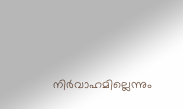നിര്‍വാഹമില്ലെന്നും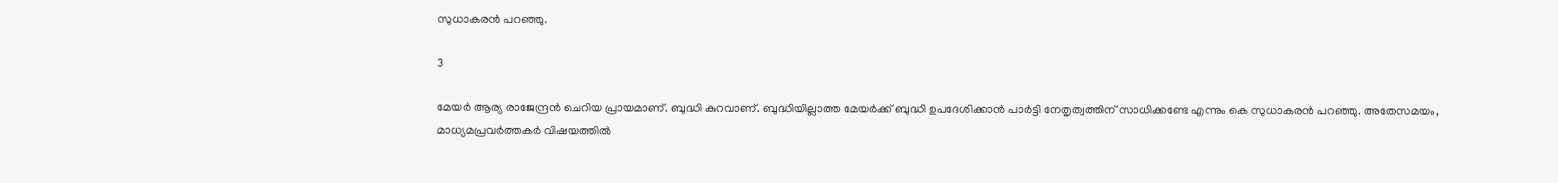സുധാകരന്‍ പറഞ്ഞു.

3

മേയര്‍ ആര്യ രാജേന്ദ്രന്‍ ചെറിയ പ്രായമാണ്. ബുദ്ധി കുറവാണ്. ബുദ്ധിയില്ലാത്ത മേയര്‍ക്ക് ബുദ്ധി ഉപദേശിക്കാന്‍ പാര്‍ട്ടി നേതൃത്വത്തിന് സാധിക്കണ്ടേ എന്നും കെ സുധാകരന്‍ പറഞ്ഞു. അതേസമയം, മാധ്യമപ്രവര്‍ത്തകര്‍ വിഷയത്തില്‍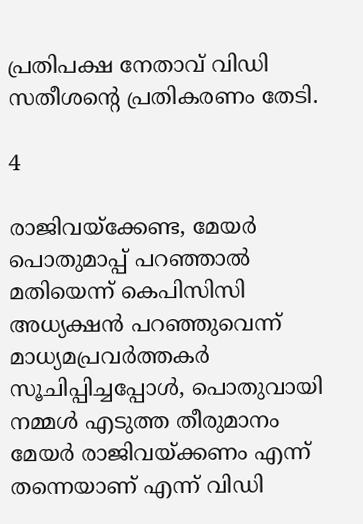പ്രതിപക്ഷ നേതാവ് വിഡി സതീശന്റെ പ്രതികരണം തേടി.

4

രാജിവയ്‌ക്കേണ്ട, മേയര്‍ പൊതുമാപ്പ് പറഞ്ഞാല്‍ മതിയെന്ന് കെപിസിസി അധ്യക്ഷന്‍ പറഞ്ഞുവെന്ന് മാധ്യമപ്രവര്‍ത്തകര്‍ സൂചിപ്പിച്ചപ്പോള്‍, പൊതുവായി നമ്മള്‍ എടുത്ത തീരുമാനം മേയര്‍ രാജിവയ്ക്കണം എന്ന് തന്നെയാണ് എന്ന് വിഡി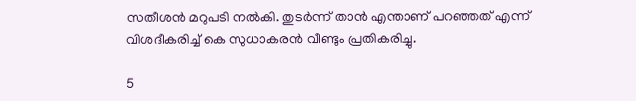സതീശന്‍ മറുപടി നല്‍കി. തുടര്‍ന്ന് താന്‍ എന്താണ് പറഞ്ഞത് എന്ന് വിശദീകരിച്ച് കെ സുധാകരന്‍ വീണ്ടും പ്രതികരിച്ചു.

5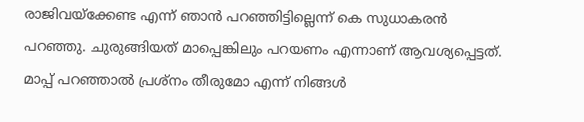രാജിവയ്‌ക്കേണ്ട എന്ന് ഞാന്‍ പറഞ്ഞിട്ടില്ലെന്ന് കെ സുധാകരന്‍ പറഞ്ഞു. ചുരുങ്ങിയത് മാപ്പെങ്കിലും പറയണം എന്നാണ് ആവശ്യപ്പെട്ടത്. മാപ്പ് പറഞ്ഞാല്‍ പ്രശ്‌നം തീരുമോ എന്ന് നിങ്ങള്‍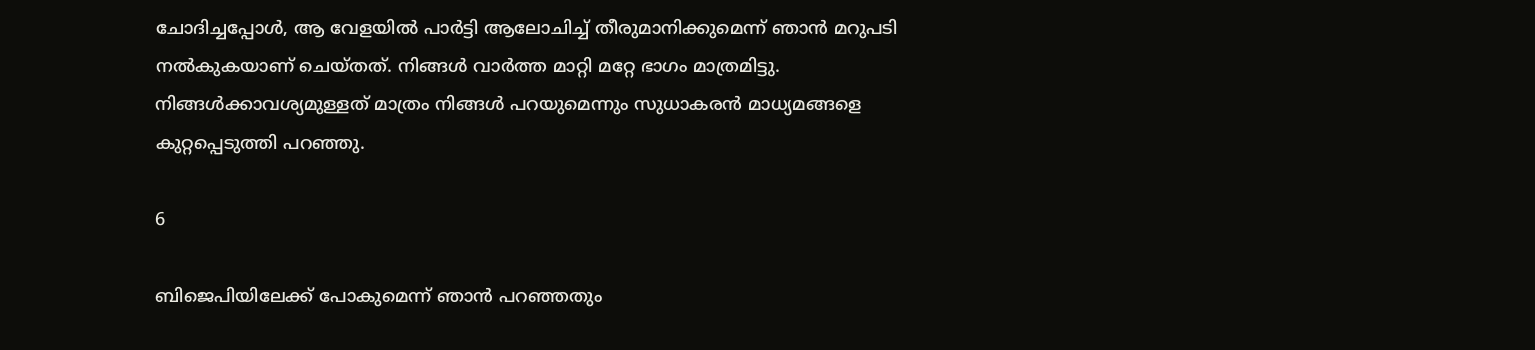ചോദിച്ചപ്പോള്‍, ആ വേളയില്‍ പാര്‍ട്ടി ആലോചിച്ച് തീരുമാനിക്കുമെന്ന് ഞാന്‍ മറുപടി നല്‍കുകയാണ് ചെയ്തത്. നിങ്ങള്‍ വാര്‍ത്ത മാറ്റി മറ്റേ ഭാഗം മാത്രമിട്ടു. നിങ്ങള്‍ക്കാവശ്യമുള്ളത് മാത്രം നിങ്ങള്‍ പറയുമെന്നും സുധാകരന്‍ മാധ്യമങ്ങളെ കുറ്റപ്പെടുത്തി പറഞ്ഞു.

6

ബിജെപിയിലേക്ക് പോകുമെന്ന് ഞാന്‍ പറഞ്ഞതും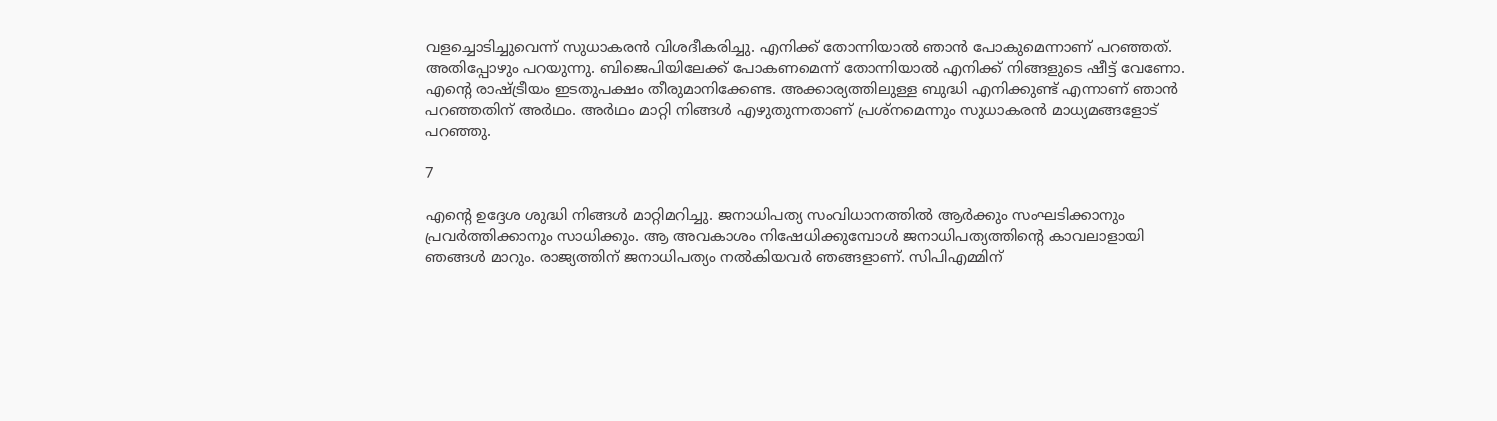വളച്ചൊടിച്ചുവെന്ന് സുധാകരന്‍ വിശദീകരിച്ചു. എനിക്ക് തോന്നിയാല്‍ ഞാന്‍ പോകുമെന്നാണ് പറഞ്ഞത്. അതിപ്പോഴും പറയുന്നു. ബിജെപിയിലേക്ക് പോകണമെന്ന് തോന്നിയാല്‍ എനിക്ക് നിങ്ങളുടെ ഷീട്ട് വേണോ. എന്റെ രാഷ്ട്രീയം ഇടതുപക്ഷം തീരുമാനിക്കേണ്ട. അക്കാര്യത്തിലുള്ള ബുദ്ധി എനിക്കുണ്ട് എന്നാണ് ഞാന്‍ പറഞ്ഞതിന് അര്‍ഥം. അര്‍ഥം മാറ്റി നിങ്ങള്‍ എഴുതുന്നതാണ് പ്രശ്‌നമെന്നും സുധാകരന്‍ മാധ്യമങ്ങളോട് പറഞ്ഞു.

7

എന്റെ ഉദ്ദേശ ശുദ്ധി നിങ്ങള്‍ മാറ്റിമറിച്ചു. ജനാധിപത്യ സംവിധാനത്തില്‍ ആര്‍ക്കും സംഘടിക്കാനും പ്രവര്‍ത്തിക്കാനും സാധിക്കും. ആ അവകാശം നിഷേധിക്കുമ്പോള്‍ ജനാധിപത്യത്തിന്റെ കാവലാളായി ഞങ്ങള്‍ മാറും. രാജ്യത്തിന് ജനാധിപത്യം നല്‍കിയവര്‍ ഞങ്ങളാണ്. സിപിഎമ്മിന്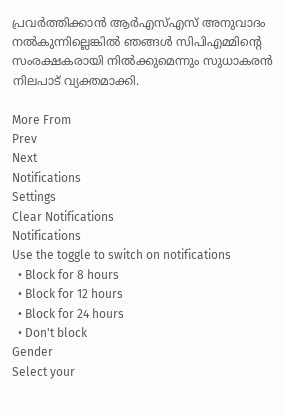പ്രവര്‍ത്തിക്കാന്‍ ആര്‍എസ്എസ് അനുവാദം നല്‍കുന്നില്ലെങ്കില്‍ ഞങ്ങള്‍ സിപിഎമ്മിന്റെ സംരക്ഷകരായി നില്‍ക്കുമെന്നും സുധാകരന്‍ നിലപാട് വ്യക്തമാക്കി.

More From
Prev
Next
Notifications
Settings
Clear Notifications
Notifications
Use the toggle to switch on notifications
  • Block for 8 hours
  • Block for 12 hours
  • Block for 24 hours
  • Don't block
Gender
Select your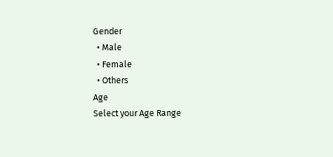Gender
  • Male
  • Female
  • Others
Age
Select your Age Range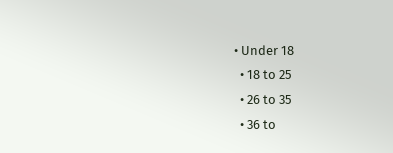• Under 18
  • 18 to 25
  • 26 to 35
  • 36 to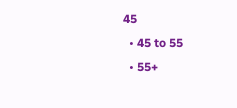45
  • 45 to 55
  • 55+